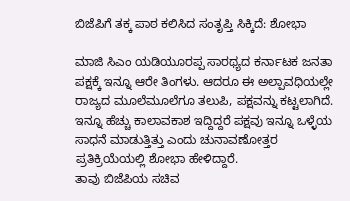ಬಿಜೆಪಿಗೆ ತಕ್ಕ ಪಾಠ ಕಲಿಸಿದ ಸಂತೃಪ್ತಿ ಸಿಕ್ಕಿದೆ: ಶೋಭಾ

ಮಾಜಿ ಸಿಎಂ ಯಡಿಯೂರಪ್ಪ ಸಾರಥ್ಯದ ಕರ್ನಾಟಕ ಜನತಾ ಪಕ್ಷಕ್ಕೆ ಇನ್ನೂ ಆರೇ ತಿಂಗಳು. ಆದರೂ ಈ ಅಲ್ಪಾವಧಿಯಲ್ಲೇ ರಾಜ್ಯದ ಮೂಲೆಮೂಲೆಗೂ ತಲುಪಿ, ಪಕ್ಷವನ್ನು ಕಟ್ಟಲಾಗಿದೆ. ಇನ್ನೂ ಹೆಚ್ಚು ಕಾಲಾವಕಾಶ ಇದ್ದಿದ್ದರೆ ಪಕ್ಷವು ಇನ್ನೂ ಒಳ್ಳೆಯ ಸಾಧನೆ ಮಾಡುತ್ತಿತ್ತು ಎಂದು ಚುನಾವಣೋತ್ತರ ಪ್ರತಿಕ್ರಿಯೆಯಲ್ಲಿ ಶೋಭಾ ಹೇಳಿದ್ದಾರೆ.
ತಾವು ಬಿಜೆಪಿಯ ಸಚಿವ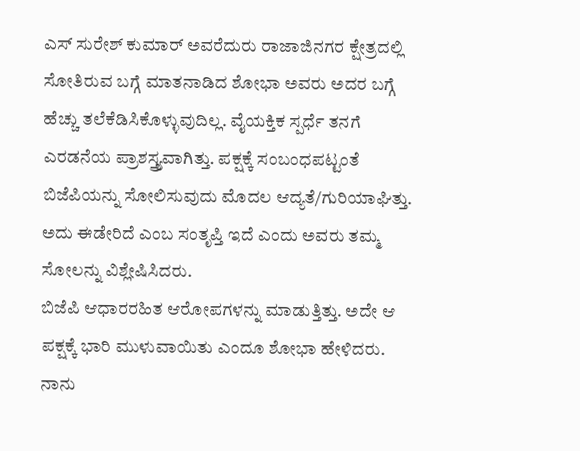ಎಸ್ ಸುರೇಶ್ ಕುಮಾರ್ ಅವರೆದುರು ರಾಜಾಜಿನಗರ ಕ್ಷೇತ್ರದಲ್ಲಿ ಸೋತಿರುವ ಬಗ್ಗೆ ಮಾತನಾಡಿದ ಶೋಭಾ ಅವರು ಅದರ ಬಗ್ಗೆ ಹೆಚ್ಚು ತಲೆಕೆಡಿಸಿಕೊಳ್ಳುವುದಿಲ್ಲ. ವೈಯಕ್ತಿಕ ಸ್ಪರ್ಧೆ ತನಗೆ ಎರಡನೆಯ ಪ್ರಾಶಸ್ತ್ರ್ಯವಾಗಿತ್ತು. ಪಕ್ಷಕ್ಕೆ ಸಂಬಂಧಪಟ್ಟಂತೆ ಬಿಜೆಪಿಯನ್ನು ಸೋಲಿಸುವುದು ಮೊದಲ ಆದ್ಯತೆ/ಗುರಿಯಾಘಿತ್ತು. ಅದು ಈಡೇರಿದೆ ಎಂಬ ಸಂತೃಪ್ತಿ ಇದೆ ಎಂದು ಅವರು ತಮ್ಮ ಸೋಲನ್ನು ವಿಶ್ಲೇಷಿಸಿದರು.
ಬಿಜೆಪಿ ಆಧಾರರಹಿತ ಆರೋಪಗಳನ್ನು ಮಾಡುತ್ತಿತ್ತು. ಅದೇ ಆ ಪಕ್ಷಕ್ಕೆ ಭಾರಿ ಮುಳುವಾಯಿತು ಎಂದೂ ಶೋಭಾ ಹೇಳಿದರು. ನಾನು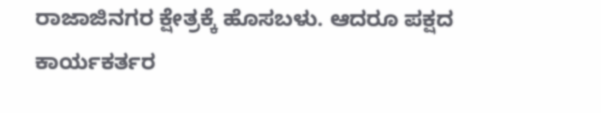ರಾಜಾಜಿನಗರ ಕ್ಷೇತ್ರಕ್ಕೆ ಹೊಸಬಳು. ಆದರೂ ಪಕ್ಷದ ಕಾರ್ಯಕರ್ತರ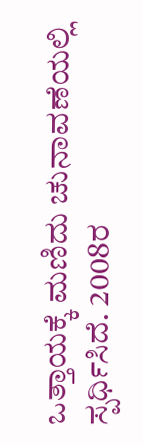ಒತ್ತಾಯಕ್ಕೆ ಮಣಿದು ಚುನಾವಣೆಯಲ್ಲಿ ಸ್ಪರ್ಧಿಸಿದೆ. 2008ರ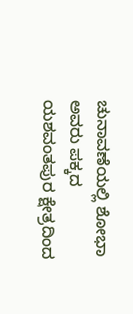ಚುನಾವಣೆಯಲ್ಲಿ ಶೋಭಾ ಅವರು ಪಕ್ಕದ ಯಶವಂತಪುರ ಕ್ಷೇತ್ರದಿಂದ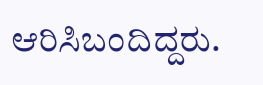ಆರಿಸಿಬಂದಿದ್ದರು.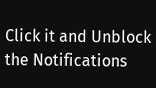Click it and Unblock the Notifications